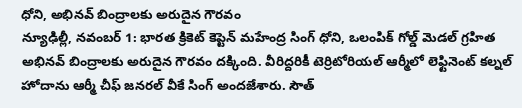ధోని, అభినవ్ బింద్రాలకు అరుదైన గౌరవం
న్యూఢిల్లీ, నవంబర్ 1: భారత క్రికెట్ కెప్టెన్ మహేంద్ర సింగ్ ధోని, ఒలంపిక్ గోల్డ్ మెడల్ గ్రహిత అభినవ్ బింద్రాలకు అరుదైన గౌరవం దక్కింది. వీరిద్దరికీ టెర్రిటోరియల్ ఆర్మీలో లెఫ్టినెంట్ కల్నల్ హోదాను ఆర్మీ చీఫ్ జనరల్ వీకే సింగ్ అందజేశారు. సౌత్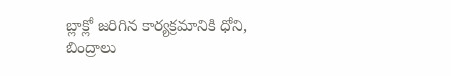బ్లాక్లో జరిగిన కార్యక్రమానికి ధోని, బింద్రాలు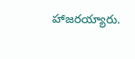హాజరయ్యారు.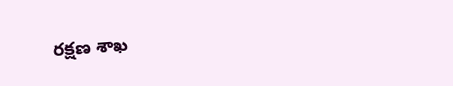రక్షణ శాఖ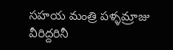సహయ మంత్రి పళ్ళమ్రాజు వీరిద్దరినీ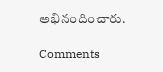అభినందించారు.

Comments